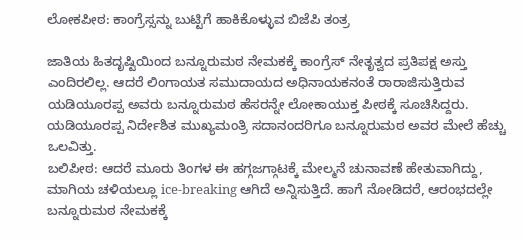ಲೋಕಪೀಠ: ಕಾಂಗ್ರೆಸ್ಸನ್ನು ಬುಟ್ಟಿಗೆ ಹಾಕಿಕೊಳ್ಳುವ ಬಿಜೆಪಿ ತಂತ್ರ

ಜಾತಿಯ ಹಿತದೃಷ್ಟಿಯಿಂದ ಬನ್ನೂರುಮಠ ನೇಮಕಕ್ಕೆ ಕಾಂಗ್ರೆಸ್ ನೇತೃತ್ವದ ಪ್ರತಿಪಕ್ಷ ಅಸ್ತು ಎಂದಿರಲಿಲ್ಲ. ಆದರೆ ಲಿಂಗಾಯತ ಸಮುದಾಯದ ಅಧಿನಾಯಕನಂತೆ ರಾರಾಜಿಸುತ್ತಿರುವ ಯಡಿಯೂರಪ್ಪ ಅವರು ಬನ್ನೂರುಮಠ ಹೆಸರನ್ನೇ ಲೋಕಾಯುಕ್ತ ಪೀಠಕ್ಕೆ ಸೂಚಿಸಿದ್ದರು. ಯಡಿಯೂರಪ್ಪ ನಿರ್ದೇಶಿತ ಮುಖ್ಯಮಂತ್ರಿ ಸದಾನಂದರಿಗೂ ಬನ್ನೂರುಮಠ ಅವರ ಮೇಲೆ ಹೆಚ್ಚು ಒಲವಿತ್ತು.
ಬಲಿಪೀಠ: ಆದರೆ ಮೂರು ತಿಂಗಳ ಈ ಹಗ್ಗಜಗ್ಗಾಟಕ್ಕೆ ಮೇಲ್ಮನೆ ಚುನಾವಣೆ ಹೇತುವಾಗಿದ್ದು, ಮಾಗಿಯ ಚಳಿಯಲ್ಲೂ ice-breaking ಆಗಿದೆ ಅನ್ನಿಸುತ್ತಿದೆ. ಹಾಗೆ ನೋಡಿದರೆ, ಆರಂಭದಲ್ಲೇ ಬನ್ನೂರುಮಠ ನೇಮಕಕ್ಕೆ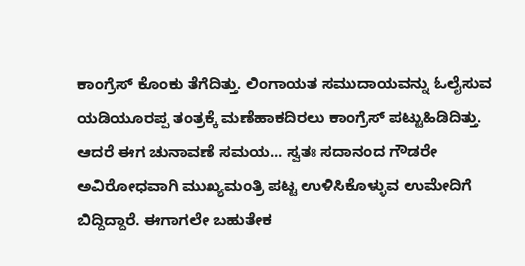ಕಾಂಗ್ರೆಸ್ ಕೊಂಕು ತೆಗೆದಿತ್ತು. ಲಿಂಗಾಯತ ಸಮುದಾಯವನ್ನು ಓಲೈಸುವ ಯಡಿಯೂರಪ್ಪ ತಂತ್ರಕ್ಕೆ ಮಣೆಹಾಕದಿರಲು ಕಾಂಗ್ರೆಸ್ ಪಟ್ಟುಹಿಡಿದಿತ್ತು.
ಆದರೆ ಈಗ ಚುನಾವಣೆ ಸಮಯ... ಸ್ವತಃ ಸದಾನಂದ ಗೌಡರೇ ಅವಿರೋಧವಾಗಿ ಮುಖ್ಯಮಂತ್ರಿ ಪಟ್ಟ ಉಳಿಸಿಕೊಳ್ಳುವ ಉಮೇದಿಗೆ ಬಿದ್ದಿದ್ದಾರೆ. ಈಗಾಗಲೇ ಬಹುತೇಕ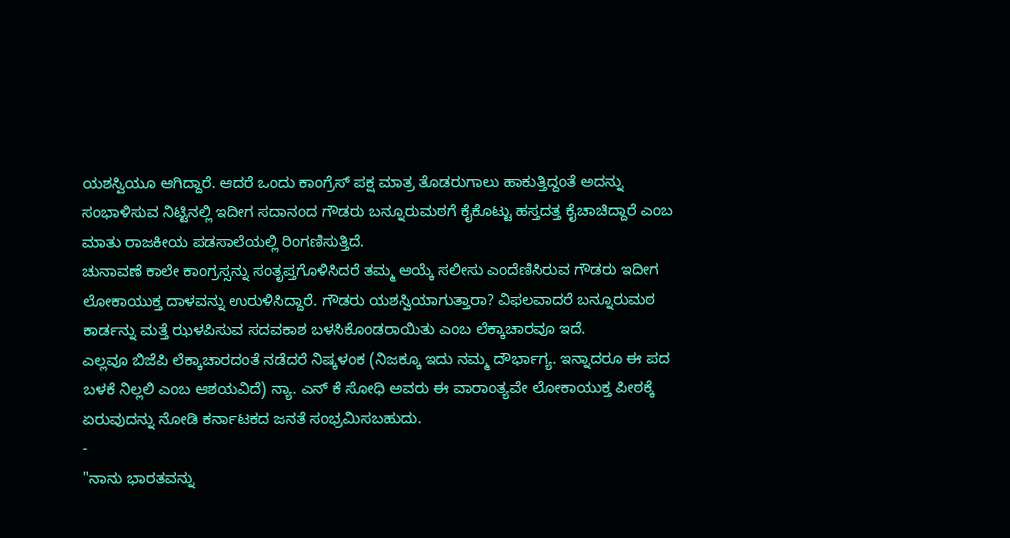ಯಶಸ್ವಿಯೂ ಆಗಿದ್ದಾರೆ. ಆದರೆ ಒಂದು ಕಾಂಗ್ರೆಸ್ ಪಕ್ಷ ಮಾತ್ರ ತೊಡರುಗಾಲು ಹಾಕುತ್ತಿದ್ದಂತೆ ಅದನ್ನು ಸಂಭಾಳಿಸುವ ನಿಟ್ಟಿನಲ್ಲಿ ಇದೀಗ ಸದಾನಂದ ಗೌಡರು ಬನ್ನೂರುಮಠಗೆ ಕೈಕೊಟ್ಟು ಹಸ್ತದತ್ತ ಕೈಚಾಚಿದ್ದಾರೆ ಎಂಬ ಮಾತು ರಾಜಕೀಯ ಪಡಸಾಲೆಯಲ್ಲಿ ರಿಂಗಣಿಸುತ್ತಿದೆ.
ಚುನಾವಣೆ ಕಾಲೇ ಕಾಂಗ್ರಸ್ಸನ್ನು ಸಂತೃಪ್ತಗೊಳಿಸಿದರೆ ತಮ್ಮ ಆಯ್ಕೆ ಸಲೀಸು ಎಂದೆಣಿಸಿರುವ ಗೌಡರು ಇದೀಗ ಲೋಕಾಯುಕ್ತ ದಾಳವನ್ನು ಉರುಳಿಸಿದ್ದಾರೆ. ಗೌಡರು ಯಶಸ್ವಿಯಾಗುತ್ತಾರಾ? ವಿಫಲವಾದರೆ ಬನ್ನೂರುಮಠ ಕಾರ್ಡನ್ನು ಮತ್ತೆ ಝಳಪಿಸುವ ಸದವಕಾಶ ಬಳಸಿಕೊಂಡರಾಯಿತು ಎಂಬ ಲೆಕ್ಕಾಚಾರವೂ ಇದೆ.
ಎಲ್ಲವೂ ಬಿಜೆಪಿ ಲೆಕ್ಕಾಚಾರದಂತೆ ನಡೆದರೆ ನಿಷ್ಕಳಂಕ (ನಿಜಕ್ಕೂ ಇದು ನಮ್ಮ ದೌರ್ಭಾಗ್ಯ. ಇನ್ನಾದರೂ ಈ ಪದ ಬಳಕೆ ನಿಲ್ಲಲಿ ಎಂಬ ಆಶಯವಿದೆ) ನ್ಯಾ. ಎನ್ ಕೆ ಸೋಧಿ ಅವರು ಈ ವಾರಾಂತ್ಯವೇ ಲೋಕಾಯುಕ್ತ ಪೀಠಕ್ಕೆ ಏರುವುದನ್ನು ನೋಡಿ ಕರ್ನಾಟಕದ ಜನತೆ ಸಂಭ್ರಮಿಸಬಹುದು.
-
"ನಾನು ಭಾರತವನ್ನು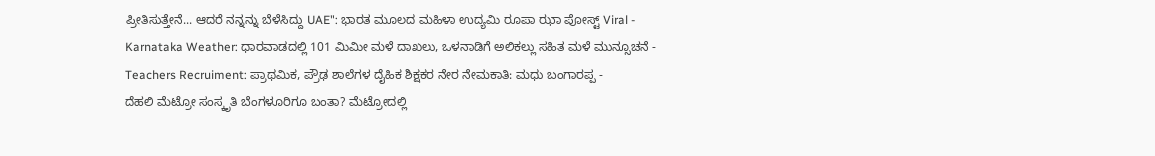ಪ್ರೀತಿಸುತ್ತೇನೆ... ಆದರೆ ನನ್ನನ್ನು ಬೆಳೆಸಿದ್ದು UAE": ಭಾರತ ಮೂಲದ ಮಹಿಳಾ ಉದ್ಯಮಿ ರೂಪಾ ಝಾ ಪೋಸ್ಟ್ Viral -
Karnataka Weather: ಧಾರವಾಡದಲ್ಲಿ 101 ಮಿಮೀ ಮಳೆ ದಾಖಲು, ಒಳನಾಡಿಗೆ ಅಲಿಕಲ್ಲು ಸಹಿತ ಮಳೆ ಮುನ್ಸೂಚನೆ -
Teachers Recruiment: ಪ್ರಾಥಮಿಕ, ಪ್ರೌಢ ಶಾಲೆಗಳ ದೈಹಿಕ ಶಿಕ್ಷಕರ ನೇರ ನೇಮಕಾತಿ: ಮಧು ಬಂಗಾರಪ್ಪ -
ದೆಹಲಿ ಮೆಟ್ರೋ ಸಂಸ್ಕೃತಿ ಬೆಂಗಳೂರಿಗೂ ಬಂತಾ? ಮೆಟ್ರೋದಲ್ಲಿ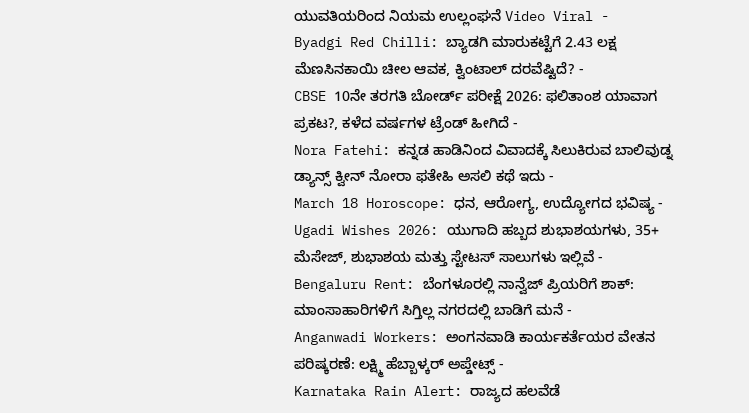ಯುವತಿಯರಿಂದ ನಿಯಮ ಉಲ್ಲಂಘನೆ Video Viral -
Byadgi Red Chilli: ಬ್ಯಾಡಗಿ ಮಾರುಕಟ್ಟೆಗೆ 2.43 ಲಕ್ಷ ಮೆಣಸಿನಕಾಯಿ ಚೀಲ ಆವಕ, ಕ್ವಿಂಟಾಲ್ ದರವೆಷ್ಟಿದೆ? -
CBSE 10ನೇ ತರಗತಿ ಬೋರ್ಡ್ ಪರೀಕ್ಷೆ 2026: ಫಲಿತಾಂಶ ಯಾವಾಗ ಪ್ರಕಟ?, ಕಳೆದ ವರ್ಷಗಳ ಟ್ರೆಂಡ್ ಹೀಗಿದೆ -
Nora Fatehi: ಕನ್ನಡ ಹಾಡಿನಿಂದ ವಿವಾದಕ್ಕೆ ಸಿಲುಕಿರುವ ಬಾಲಿವುಡ್ನ ಡ್ಯಾನ್ಸ್ ಕ್ವೀನ್ ನೋರಾ ಫತೇಹಿ ಅಸಲಿ ಕಥೆ ಇದು -
March 18 Horoscope: ಧನ, ಆರೋಗ್ಯ, ಉದ್ಯೋಗದ ಭವಿಷ್ಯ -
Ugadi Wishes 2026: ಯುಗಾದಿ ಹಬ್ಬದ ಶುಭಾಶಯಗಳು, 35+ ಮೆಸೇಜ್, ಶುಭಾಶಯ ಮತ್ತು ಸ್ಟೇಟಸ್ ಸಾಲುಗಳು ಇಲ್ಲಿವೆ -
Bengaluru Rent: ಬೆಂಗಳೂರಲ್ಲಿ ನಾನ್ವೆಜ್ ಪ್ರಿಯರಿಗೆ ಶಾಕ್: ಮಾಂಸಾಹಾರಿಗಳಿಗೆ ಸಿಗ್ತಿಲ್ಲ ನಗರದಲ್ಲಿ ಬಾಡಿಗೆ ಮನೆ -
Anganwadi Workers: ಅಂಗನವಾಡಿ ಕಾರ್ಯಕರ್ತೆಯರ ವೇತನ ಪರಿಷ್ಕರಣೆ: ಲಕ್ಷ್ಮಿ ಹೆಬ್ಬಾಳ್ಕರ್ ಅಪ್ಡೇಟ್ಸ್ -
Karnataka Rain Alert: ರಾಜ್ಯದ ಹಲವೆಡೆ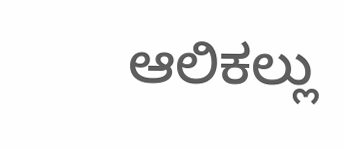ಆಲಿಕಲ್ಲು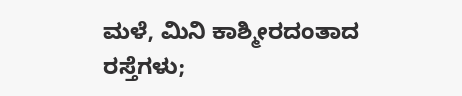ಮಳೆ, ಮಿನಿ ಕಾಶ್ಮೀರದಂತಾದ ರಸ್ತೆಗಳು;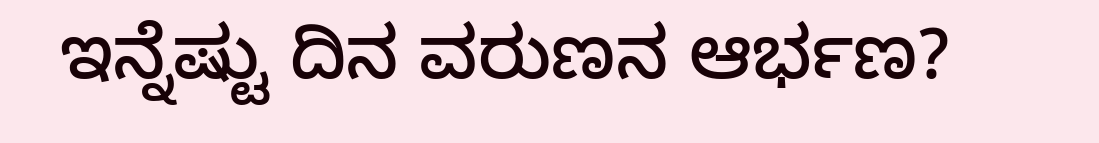ಇನ್ನೆಷ್ಟು ದಿನ ವರುಣನ ಆರ್ಭಣ?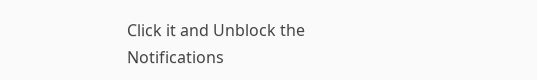Click it and Unblock the Notifications